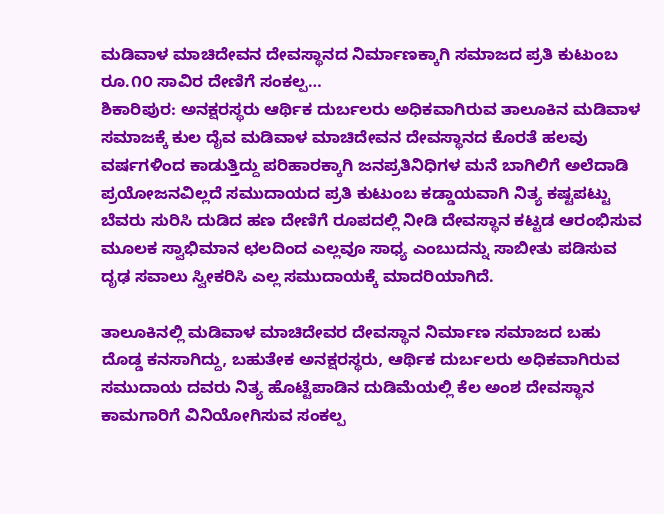ಮಡಿವಾಳ ಮಾಚಿದೇವನ ದೇವಸ್ಥಾನದ ನಿರ್ಮಾಣಕ್ಕಾಗಿ ಸಮಾಜದ ಪ್ರತಿ ಕುಟುಂಬ ರೂ.೧೦ ಸಾವಿರ ದೇಣಿಗೆ ಸಂಕಲ್ಪ…
ಶಿಕಾರಿಪುರ: ಅನಕ್ಷರಸ್ಥರು ಆರ್ಥಿಕ ದುರ್ಬಲರು ಅಧಿಕವಾಗಿರುವ ತಾಲೂಕಿನ ಮಡಿವಾಳ ಸಮಾಜಕ್ಕೆ ಕುಲ ದೈವ ಮಡಿವಾಳ ಮಾಚಿದೇವನ ದೇವಸ್ಥಾನದ ಕೊರತೆ ಹಲವು ವರ್ಷಗಳಿಂದ ಕಾಡುತ್ತಿದ್ದು ಪರಿಹಾರಕ್ಕಾಗಿ ಜನಪ್ರತಿನಿಧಿಗಳ ಮನೆ ಬಾಗಿಲಿಗೆ ಅಲೆದಾಡಿ ಪ್ರಯೋಜನವಿಲ್ಲದೆ ಸಮುದಾಯದ ಪ್ರತಿ ಕುಟುಂಬ ಕಡ್ಡಾಯವಾಗಿ ನಿತ್ಯ ಕಷ್ಟಪಟ್ಟು ಬೆವರು ಸುರಿಸಿ ದುಡಿದ ಹಣ ದೇಣಿಗೆ ರೂಪದಲ್ಲಿ ನೀಡಿ ದೇವಸ್ಥಾನ ಕಟ್ಟಡ ಆರಂಭಿಸುವ ಮೂಲಕ ಸ್ವಾಭಿಮಾನ ಛಲದಿಂದ ಎಲ್ಲವೂ ಸಾಧ್ಯ ಎಂಬುದನ್ನು ಸಾಬೀತು ಪಡಿಸುವ ದೃಢ ಸವಾಲು ಸ್ವೀಕರಿಸಿ ಎಲ್ಲ ಸಮುದಾಯಕ್ಕೆ ಮಾದರಿಯಾಗಿದೆ.

ತಾಲೂಕಿನಲ್ಲಿ ಮಡಿವಾಳ ಮಾಚಿದೇವರ ದೇವಸ್ಥಾನ ನಿರ್ಮಾಣ ಸಮಾಜದ ಬಹು ದೊಡ್ಡ ಕನಸಾಗಿದ್ದು, ಬಹುತೇಕ ಅನಕ್ಷರಸ್ಥರು, ಆರ್ಥಿಕ ದುರ್ಬಲರು ಅಧಿಕವಾಗಿರುವ ಸಮುದಾಯ ದವರು ನಿತ್ಯ ಹೊಟ್ಟೆಪಾಡಿನ ದುಡಿಮೆಯಲ್ಲಿ ಕೆಲ ಅಂಶ ದೇವಸ್ಥಾನ ಕಾಮಗಾರಿಗೆ ವಿನಿಯೋಗಿಸುವ ಸಂಕಲ್ಪ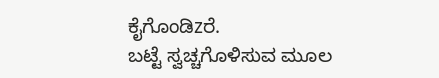ಕೈಗೊಂಡಿzರೆ.
ಬಟ್ಟೆ ಸ್ವಚ್ಚಗೊಳಿಸುವ ಮೂಲ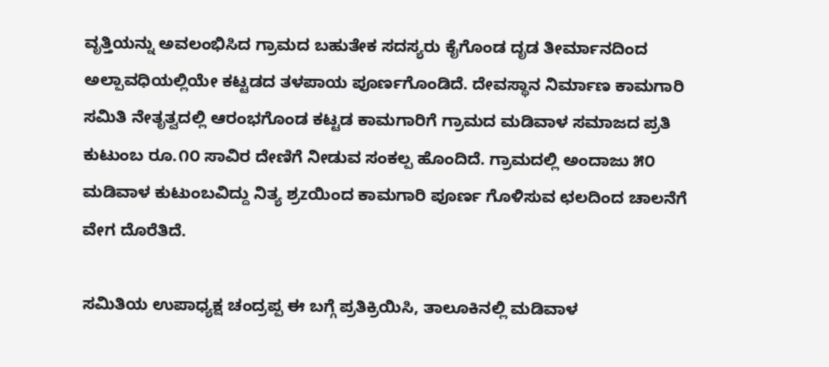ವೃತ್ತಿಯನ್ನು ಅವಲಂಭಿಸಿದ ಗ್ರಾಮದ ಬಹುತೇಕ ಸದಸ್ಯರು ಕೈಗೊಂಡ ದೃಡ ತೀರ್ಮಾನದಿಂದ ಅಲ್ಪಾವಧಿಯಲ್ಲಿಯೇ ಕಟ್ಟಡದ ತಳಪಾಯ ಪೂರ್ಣಗೊಂಡಿದೆ. ದೇವಸ್ಥಾನ ನಿರ್ಮಾಣ ಕಾಮಗಾರಿ ಸಮಿತಿ ನೇತೃತ್ವದಲ್ಲಿ ಆರಂಭಗೊಂಡ ಕಟ್ಟಡ ಕಾಮಗಾರಿಗೆ ಗ್ರಾಮದ ಮಡಿವಾಳ ಸಮಾಜದ ಪ್ರತಿ ಕುಟುಂಬ ರೂ.೧೦ ಸಾವಿರ ದೇಣಿಗೆ ನೀಡುವ ಸಂಕಲ್ಪ ಹೊಂದಿದೆ. ಗ್ರಾಮದಲ್ಲಿ ಅಂದಾಜು ೫೦ ಮಡಿವಾಳ ಕುಟುಂಬವಿದ್ದು ನಿತ್ಯ ಶ್ರzಯಿಂದ ಕಾಮಗಾರಿ ಪೂರ್ಣ ಗೊಳಿಸುವ ಛಲದಿಂದ ಚಾಲನೆಗೆ ವೇಗ ದೊರೆತಿದೆ.

ಸಮಿತಿಯ ಉಪಾಧ್ಯಕ್ಷ ಚಂದ್ರಪ್ಪ ಈ ಬಗ್ಗೆ ಪ್ರತಿಕ್ರಿಯಿಸಿ, ತಾಲೂಕಿನಲ್ಲಿ ಮಡಿವಾಳ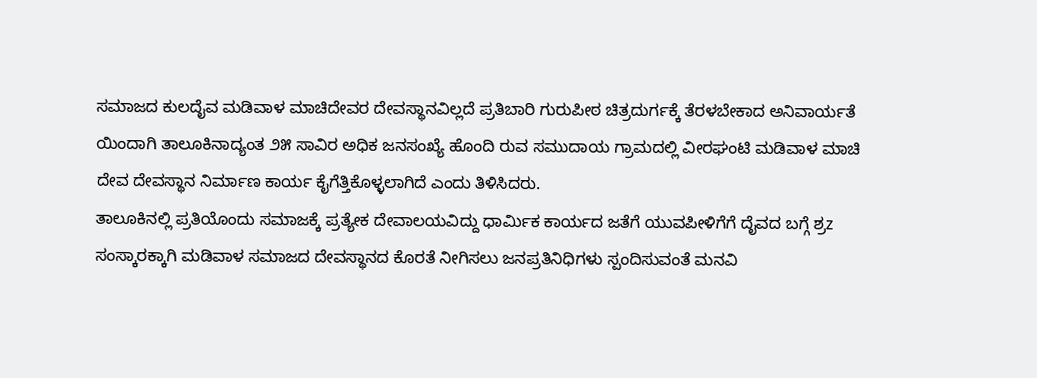ಸಮಾಜದ ಕುಲದೈವ ಮಡಿವಾಳ ಮಾಚಿದೇವರ ದೇವಸ್ಥಾನವಿಲ್ಲದೆ ಪ್ರತಿಬಾರಿ ಗುರುಪೀಠ ಚಿತ್ರದುರ್ಗಕ್ಕೆ ತೆರಳಬೇಕಾದ ಅನಿವಾರ್ಯತೆ ಯಿಂದಾಗಿ ತಾಲೂಕಿನಾದ್ಯಂತ ೨೫ ಸಾವಿರ ಅಧಿಕ ಜನಸಂಖ್ಯೆ ಹೊಂದಿ ರುವ ಸಮುದಾಯ ಗ್ರಾಮದಲ್ಲಿ ವೀರಘಂಟಿ ಮಡಿವಾಳ ಮಾಚಿ ದೇವ ದೇವಸ್ಥಾನ ನಿರ್ಮಾಣ ಕಾರ್ಯ ಕೈಗೆತ್ತಿಕೊಳ್ಳಲಾಗಿದೆ ಎಂದು ತಿಳಿಸಿದರು.
ತಾಲೂಕಿನಲ್ಲಿ ಪ್ರತಿಯೊಂದು ಸಮಾಜಕ್ಕೆ ಪ್ರತ್ಯೇಕ ದೇವಾಲಯವಿದ್ದು ಧಾರ್ಮಿಕ ಕಾರ್ಯದ ಜತೆಗೆ ಯುವಪೀಳಿಗೆಗೆ ದೈವದ ಬಗ್ಗೆ ಶ್ರz ಸಂಸ್ಕಾರಕ್ಕಾಗಿ ಮಡಿವಾಳ ಸಮಾಜದ ದೇವಸ್ಥಾನದ ಕೊರತೆ ನೀಗಿಸಲು ಜನಪ್ರತಿನಿಧಿಗಳು ಸ್ಪಂದಿಸುವಂತೆ ಮನವಿ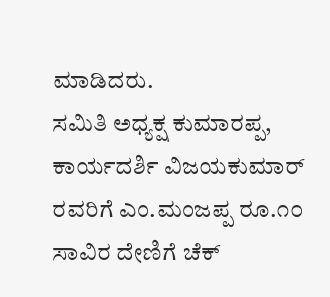ಮಾಡಿದರು.
ಸಮಿತಿ ಅಧ್ಯಕ್ಷ ಕುಮಾರಪ್ಪ, ಕಾರ್ಯದರ್ಶಿ ವಿಜಯಕುಮಾರ್ ರವರಿಗೆ ಎಂ.ಮಂಜಪ್ಪ ರೂ.೧೦ ಸಾವಿರ ದೇಣಿಗೆ ಚೆಕ್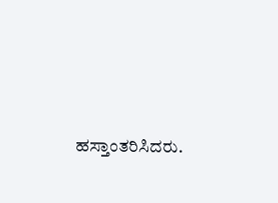ಹಸ್ತಾಂತರಿಸಿದರು.